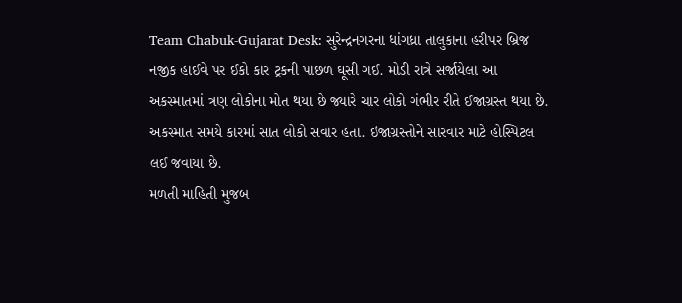Team Chabuk-Gujarat Desk: સુરેન્દ્રનગરના ધાંગધ્રા તાલુકાના હરીપર બ્રિજ નજીક હાઈવે પર ઈકો કાર ટ્રકની પાછળ ઘૂસી ગઈ. મોડી રાત્રે સર્જાયેલા આ અકસ્માતમાં ત્રણ લોકોના મોત થયા છે જ્યારે ચાર લોકો ગંભીર રીતે ઈજાગ્રસ્ત થયા છે. અકસ્માત સમયે કારમાં સાત લોકો સવાર હતા. ઇજાગ્રસ્તોને સારવાર માટે હોસ્પિટલ લઈ જવાયા છે.
મળતી માહિતી મુજબ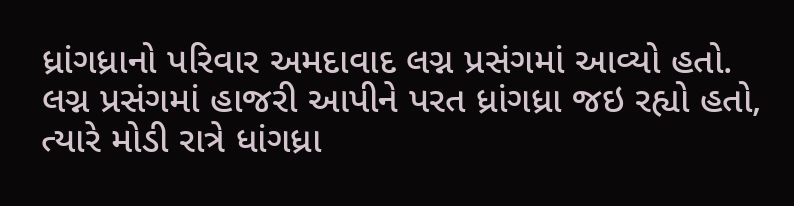ધ્રાંગધ્રાનો પરિવાર અમદાવાદ લગ્ન પ્રસંગમાં આવ્યો હતો. લગ્ન પ્રસંગમાં હાજરી આપીને પરત ધ્રાંગધ્રા જઇ રહ્યો હતો, ત્યારે મોડી રાત્રે ધાંગધ્રા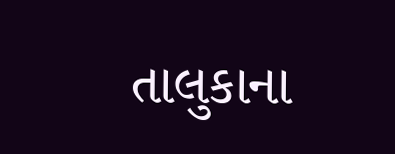તાલુકાના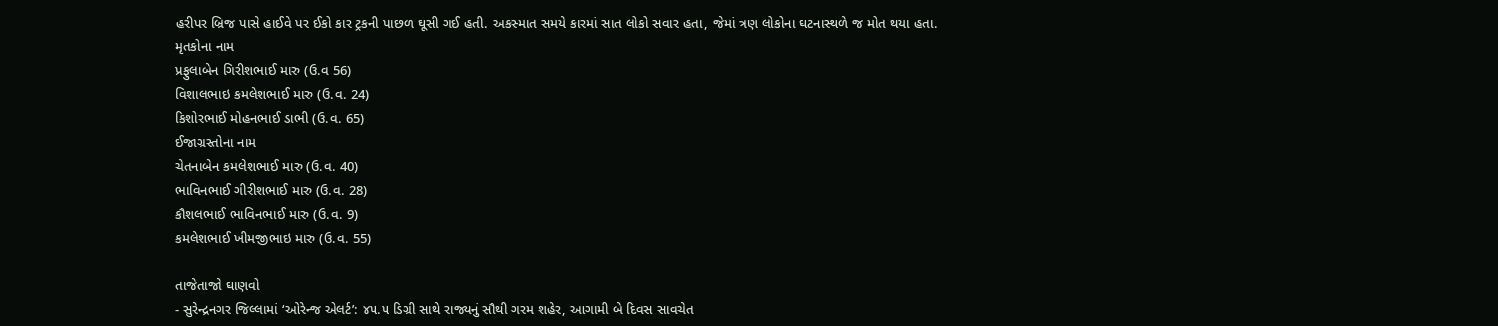હરીપર બ્રિજ પાસે હાઈવે પર ઈકો કાર ટ્રકની પાછળ ઘૂસી ગઈ હતી. અકસ્માત સમયે કારમાં સાત લોકો સવાર હતા, જેમાં ત્રણ લોકોના ઘટનાસ્થળે જ મોત થયા હતા.
મૃતકોના નામ
પ્રફુલાબેન ગિરીશભાઈ મારુ (ઉ.વ 56)
વિશાલભાઇ કમલેશભાઈ મારુ (ઉ.વ. 24)
કિશોરભાઈ મોહનભાઈ ડાભી (ઉ.વ. 65)
ઈજાગ્રસ્તોના નામ
ચેતનાબેન કમલેશભાઈ મારુ (ઉ.વ. 40)
ભાવિનભાઈ ગીરીશભાઈ મારુ (ઉ.વ. 28)
કૌશલભાઈ ભાવિનભાઈ મારુ (ઉ.વ. 9)
કમલેશભાઈ ખીમજીભાઇ મારુ (ઉ.વ. 55)

તાજેતાજો ઘાણવો
- સુરેન્દ્રનગર જિલ્લામાં ‘ઓરેન્જ એલર્ટ’: ૪૫.૫ ડિગ્રી સાથે રાજ્યનું સૌથી ગરમ શહેર, આગામી બે દિવસ સાવચેત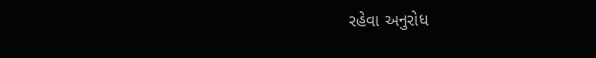રહેવા અનુરોધ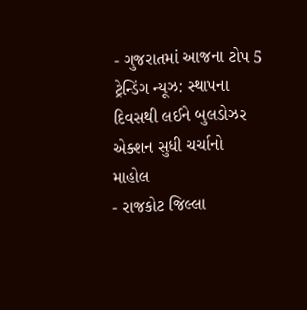- ગુજરાતમાં આજના ટોપ 5 ટ્રેન્ડિંગ ન્યૂઝ: સ્થાપના દિવસથી લઈને બુલડોઝર એક્શન સુધી ચર્ચાનો માહોલ
- રાજકોટ જિલ્લા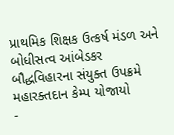પ્રાથમિક શિક્ષક ઉત્કર્ષ મંડળ અને બોધીસત્વ આંબેડકર બૌદ્ધવિહારના સંયુક્ત ઉપક્રમે મહારક્તદાન કેમ્પ યોજાયો
-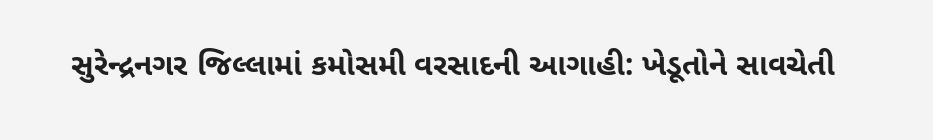સુરેન્દ્રનગર જિલ્લામાં કમોસમી વરસાદની આગાહી: ખેડૂતોને સાવચેતી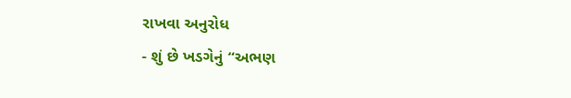રાખવા અનુરોધ
- શું છે ખડગેનું “અભણ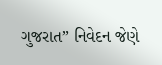ગુજરાત” નિવેદન જેણે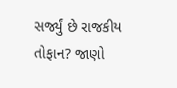સર્જ્યું છે રાજકીય તોફાન? જાણો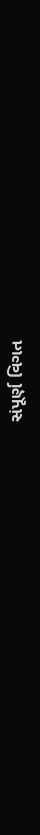સંપૂર્ણ વિગત